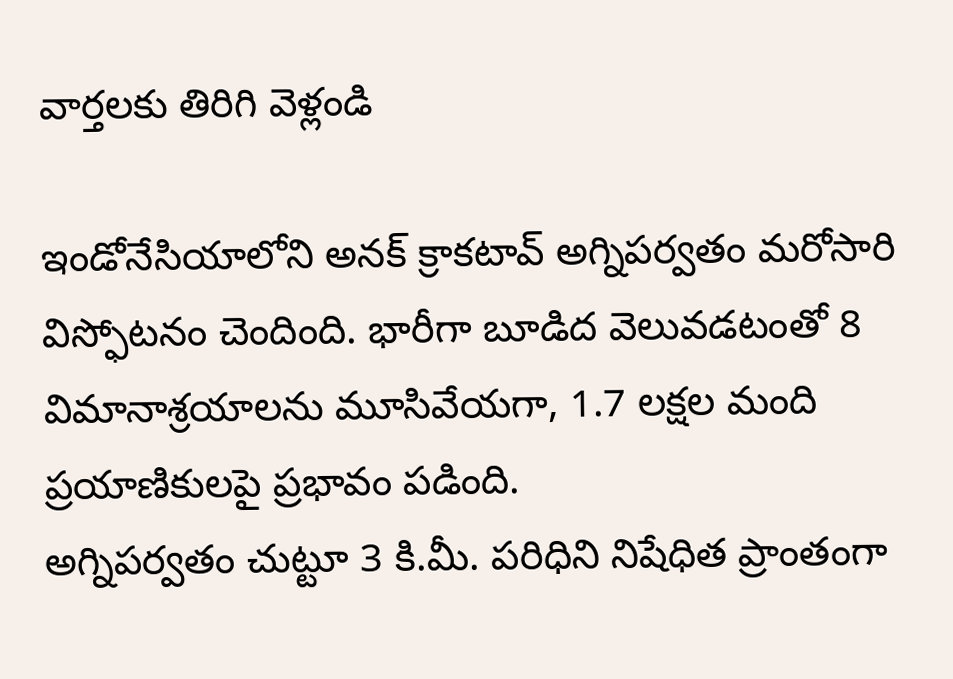వార్తలకు తిరిగి వెళ్లండి

ఇండోనేసియాలోని అనక్ క్రాకటావ్ అగ్నిపర్వతం మరోసారి విస్ఫోటనం చెందింది. భారీగా బూడిద వెలువడటంతో 8 విమానాశ్రయాలను మూసివేయగా, 1.7 లక్షల మంది ప్రయాణికులపై ప్రభావం పడింది.
అగ్నిపర్వతం చుట్టూ 3 కి.మీ. పరిధిని నిషేధిత ప్రాంతంగా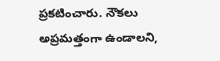ప్రకటించారు. నౌకలు అప్రమత్తంగా ఉండాలని,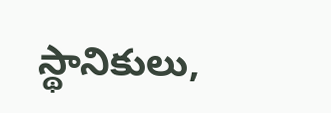స్థానికులు,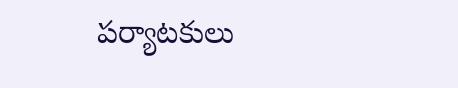పర్యాటకులు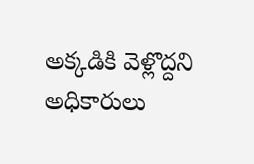అక్కడికి వెళ్లొద్దని అధికారులు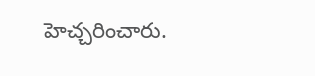హెచ్చరించారు.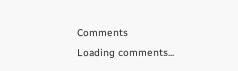Comments
Loading comments...